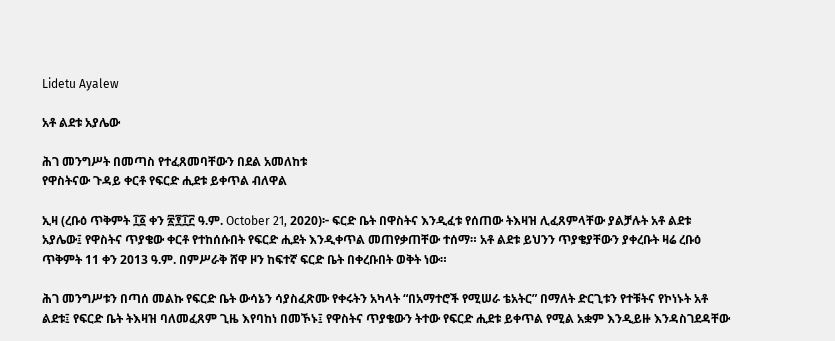Lidetu Ayalew

አቶ ልደቱ አያሌው

ሕገ መንግሥት በመጣስ የተፈጸመባቸውን በደል አመለከቱ
የዋስትናው ጉዳይ ቀርቶ የፍርድ ሒደቱ ይቀጥል ብለዋል

ኢዛ (ረቡዕ ጥቅምት ፲፩ ቀን ፳፻፲፫ ዓ.ም. October 21, 2020)፦ ፍርድ ቤት በዋስትና እንዲፈቱ የሰጠው ትእዛዝ ሊፈጸምላቸው ያልቻሉት አቶ ልደቱ አያሌው፤ የዋስትና ጥያቄው ቀርቶ የተከሰሱበት የፍርድ ሒደት እንዲቀጥል መጠየቃጠቸው ተሰማ። አቶ ልደቱ ይህንን ጥያቄያቸውን ያቀረቡት ዛሬ ረቡዕ ጥቅምት 11 ቀን 2013 ዓ.ም. በምሥራቅ ሸዋ ዞን ከፍተኛ ፍርድ ቤት በቀረቡበት ወቅት ነው።

ሕገ መንግሥቱን በጣሰ መልኩ የፍርድ ቤት ውሳኔን ሳያስፈጽሙ የቀሩትን አካላት “በአማተሮች የሚሠራ ቴአትር” በማለት ድርጊቱን የተቹትና የኮነኑት አቶ ልደቱ፤ የፍርድ ቤት ትእዛዝ ባለመፈጸም ጊዜ እየባከነ በመኾኑ፤ የዋስትና ጥያቄውን ትተው የፍርድ ሒደቱ ይቀጥል የሚል አቋም እንዲይዙ እንዳስገደዳቸው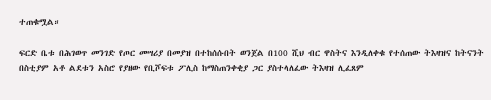ተጠቁሟል።

ፍርድ ቤቱ በሕገወጥ መንገድ የጦር መሣሪያ በመያዝ በተከሰሱበት ወንጀል በ100 ሺህ ብር ዋስትና እንዲለቀቁ የተሰጠው ትእዛዝና ከትናንት በስቲያም አቶ ልደቱን አስሮ የያዘው የቢሾፍቱ ፖሊስ ከማስጠንቀቂያ ጋር ያስተላለፈው ትእዛዝ ሊፈጸም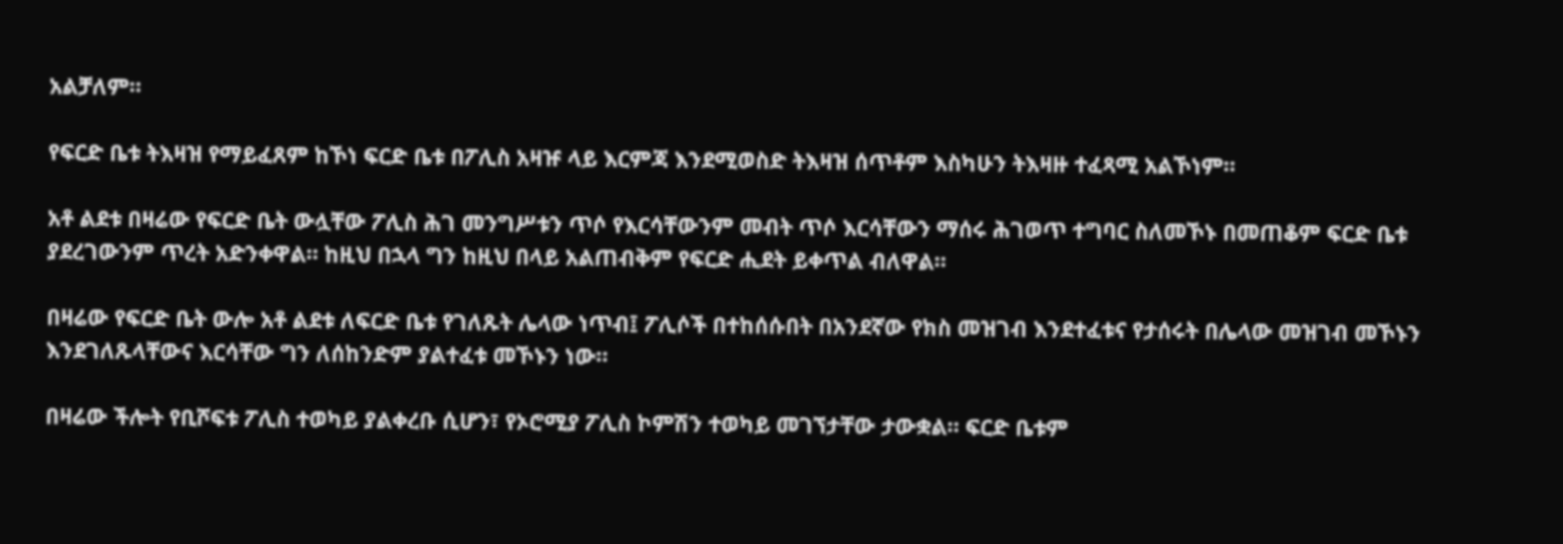አልቻለም።

የፍርድ ቤቱ ትእዛዝ የማይፈጸም ከኾነ ፍርድ ቤቱ በፖሊስ አዛዡ ላይ እርምጃ እንደሚወስድ ትእዛዝ ሰጥቶም እስካሁን ትእዛዙ ተፈጻሚ አልኾነም።

አቶ ልደቱ በዛሬው የፍርድ ቤት ውሏቸው ፖሊስ ሕገ መንግሥቱን ጥሶ የእርሳቸውንም መብት ጥሶ እርሳቸውን ማሰሩ ሕገወጥ ተግባር ስለመኾኑ በመጠቆም ፍርድ ቤቱ ያደረገውንም ጥረት አድንቀዋል። ከዚህ በኋላ ግን ከዚህ በላይ አልጠብቅም የፍርድ ሒደት ይቀጥል ብለዋል።

በዛሬው የፍርድ ቤት ውሎ አቶ ልደቱ ለፍርድ ቤቱ የገለጹት ሌላው ነጥብ፤ ፖሊሶች በተከሰሱበት በአንደኛው የክስ መዝገብ እንደተፈቱና የታሰሩት በሌላው መዝገብ መኾኑን እንደገለጹላቸውና እርሳቸው ግን ለሰከንድም ያልተፈቱ መኾኑን ነው።

በዛሬው ችሎት የቢሾፍቱ ፖሊስ ተወካይ ያልቀረቡ ሲሆን፣ የኦሮሚያ ፖሊስ ኮምሽን ተወካይ መገኘታቸው ታውቋል። ፍርድ ቤቱም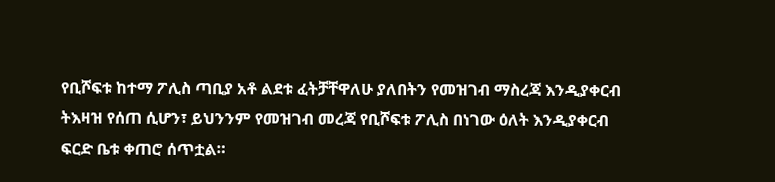የቢሾፍቱ ከተማ ፖሊስ ጣቢያ አቶ ልደቱ ፈትቻቸዋለሁ ያለበትን የመዝገብ ማስረጃ እንዲያቀርብ ትእዛዝ የሰጠ ሲሆን፣ ይህንንም የመዝገብ መረጃ የቢሾፍቱ ፖሊስ በነገው ዕለት እንዲያቀርብ ፍርድ ቤቱ ቀጠሮ ሰጥቷል።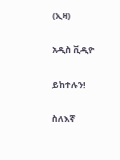(ኢዛ)

አዲስ ቪዲዮ

ይከተሉን!

ስለእኛ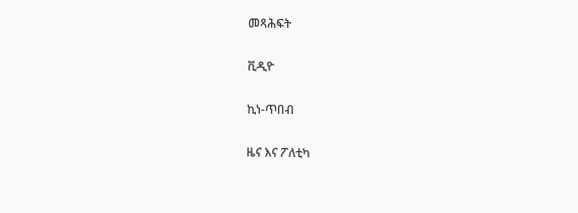መጻሕፍት

ቪዲዮ

ኪነ-ጥበብ

ዜና እና ፖለቲካ